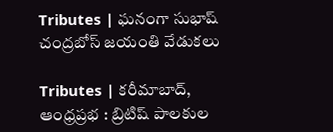Tributes | ఘనంగా సుభాష్ చంద్రబోస్‌ జయంతి వేడుకలు

Tributes | కరీమాబాద్, ఆంధ్రప్రభ : బ్రిటిష్ పాలకుల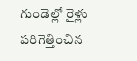గుండెల్లో రైళ్లు పరిగెత్తించిన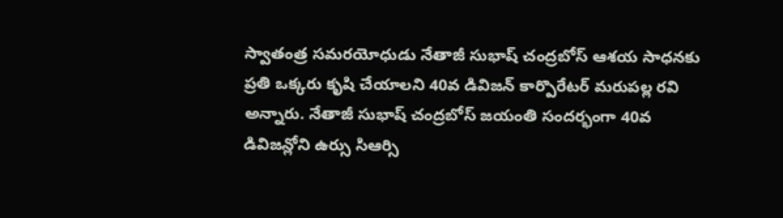స్వాతంత్ర సమరయోధుడు నేతాజీ సుభాష్ చంద్రబోస్ ఆశయ సాధనకు ప్రతి ఒక్కరు కృషి చేయాలని 40వ డివిజన్ కార్పొరేటర్ మరుపల్ల రవి అన్నారు. నేతాజీ సుభాష్ చంద్రబోస్ జయంతి సందర్భంగా 40వ డివిజన్లోని ఉర్సు సిఆర్సి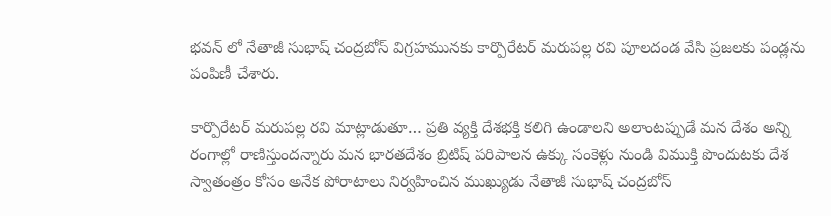భవన్ లో నేతాజీ సుభాష్ చంద్రబోస్ విగ్రహమునకు కార్పొరేటర్ మరుపల్ల రవి పూలదండ వేసి ప్రజలకు పండ్లను పంపిణీ చేశారు.

కార్పొరేటర్ మరుపల్ల రవి మాట్లాడుతూ… ప్రతి వ్యక్తి దేశభక్తి కలిగి ఉండాలని అలాంటప్పుడే మన దేశం అన్ని రంగాల్లో రాణిస్తుందన్నారు మన భారతదేశం బ్రిటిష్ పరిపాలన ఉక్కు సంకెళ్లు నుండి విముక్తి పొందుటకు దేశ స్వాతంత్రం కోసం అనేక పోరాటాలు నిర్వహించిన ముఖ్యుడు నేతాజీ సుభాష్ చంద్రబోస్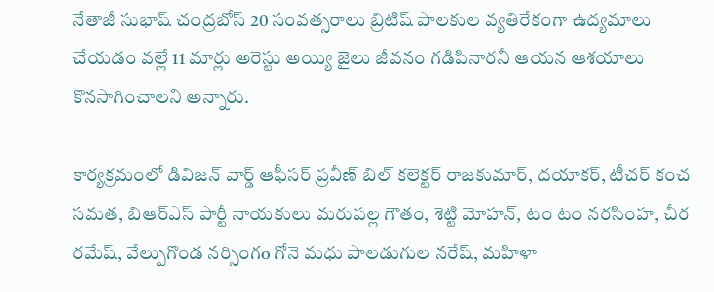నేతాజీ సుభాష్ చంద్రబోస్ 20 సంవత్సరాలు బ్రిటిష్ పాలకుల వ్యతిరేకంగా ఉద్యమాలు చేయడం వల్లే 11 మార్లు అరెస్టు అయ్యి జైలు జీవనం గడిపినారనీ ఆయన ఆశయాలు కొనసాగించాలని అన్నారు.

కార్యక్రమంలో డివిజన్ వార్డ్ ఆఫీసర్ ప్రవీణ్ బిల్ కలెక్టర్ రాజకుమార్, దయాకర్, టీచర్ కంచ సమత, బిఆర్ఎస్ పార్టీ నాయకులు మరుపల్ల గౌతం, శెట్టి మోహన్, టం టం నరసింహ, చీర రమేష్, వేల్పుగొండ నర్సింగo గోనె మధు పాలడుగుల నరేష్, మహిళా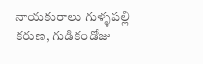నాయకురాలు గుళ్ళపల్లి కరుణ, గుడికండోజు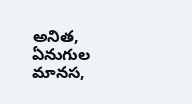అనిత, ఏనుగుల మానస,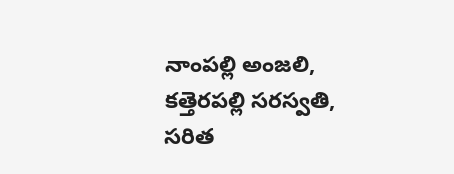నాంపల్లి అంజలి, కత్తెరపల్లి సరస్వతి, సరిత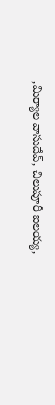,మిర్యాల వాసుదేవ్, చిలుపూరీ ఐలయ్య,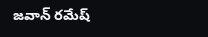జవాన్ రమేష్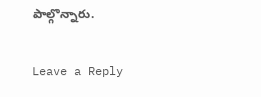పాల్గొన్నారు.

Leave a Reply